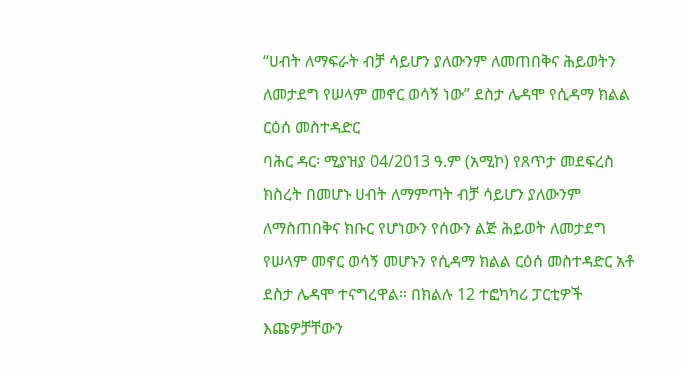“ሀብት ለማፍራት ብቻ ሳይሆን ያለውንም ለመጠበቅና ሕይወትን ለመታደግ የሠላም መኖር ወሳኝ ነው” ደስታ ሌዳሞ የሲዳማ ክልል ርዕሰ መስተዳድር
ባሕር ዳር፡ ሚያዝያ 04/2013 ዓ.ም (አሚኮ) የጸጥታ መደፍረስ ክስረት በመሆኑ ሀብት ለማምጣት ብቻ ሳይሆን ያለውንም ለማስጠበቅና ክቡር የሆነውን የሰውን ልጅ ሕይወት ለመታደግ የሠላም መኖር ወሳኝ መሆኑን የሲዳማ ክልል ርዕሰ መስተዳድር አቶ ደስታ ሌዳሞ ተናግረዋል። በክልሉ 12 ተፎካካሪ ፓርቲዎች እጩዎቻቸውን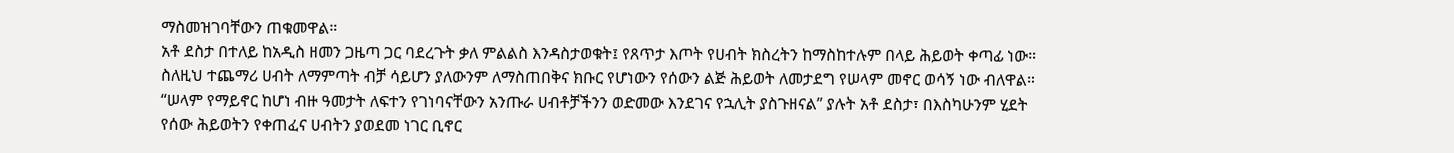ማስመዝገባቸውን ጠቁመዋል።
አቶ ደስታ በተለይ ከአዲስ ዘመን ጋዜጣ ጋር ባደረጉት ቃለ ምልልስ እንዳስታወቁት፤ የጸጥታ እጦት የሀብት ክስረትን ከማስከተሉም በላይ ሕይወት ቀጣፊ ነው። ስለዚህ ተጨማሪ ሀብት ለማምጣት ብቻ ሳይሆን ያለውንም ለማስጠበቅና ክቡር የሆነውን የሰውን ልጅ ሕይወት ለመታደግ የሠላም መኖር ወሳኝ ነው ብለዋል።
“ሠላም የማይኖር ከሆነ ብዙ ዓመታት ለፍተን የገነባናቸውን አንጡራ ሀብቶቻችንን ወድመው እንደገና የኋሊት ያስጉዘናል” ያሉት አቶ ደስታ፣ በእስካሁንም ሂደት የሰው ሕይወትን የቀጠፈና ሀብትን ያወደመ ነገር ቢኖር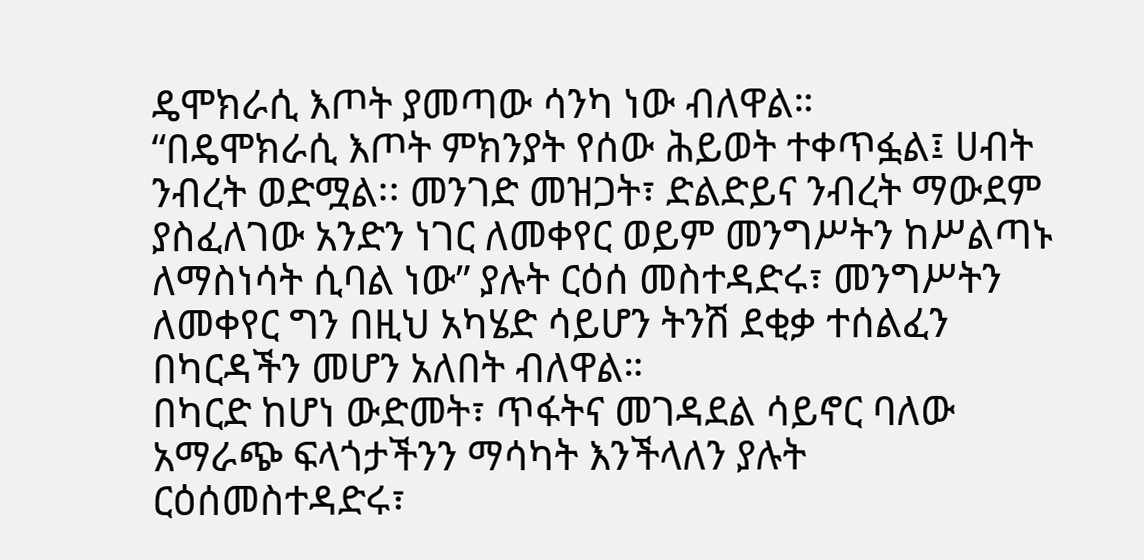ዴሞክራሲ እጦት ያመጣው ሳንካ ነው ብለዋል።
“በዴሞክራሲ እጦት ምክንያት የሰው ሕይወት ተቀጥፏል፤ ሀብት ንብረት ወድሟል፡፡ መንገድ መዝጋት፣ ድልድይና ንብረት ማውደም ያስፈለገው አንድን ነገር ለመቀየር ወይም መንግሥትን ከሥልጣኑ ለማስነሳት ሲባል ነው” ያሉት ርዕሰ መስተዳድሩ፣ መንግሥትን ለመቀየር ግን በዚህ አካሄድ ሳይሆን ትንሽ ደቂቃ ተሰልፈን በካርዳችን መሆን አለበት ብለዋል።
በካርድ ከሆነ ውድመት፣ ጥፋትና መገዳደል ሳይኖር ባለው አማራጭ ፍላጎታችንን ማሳካት እንችላለን ያሉት ርዕሰመስተዳድሩ፣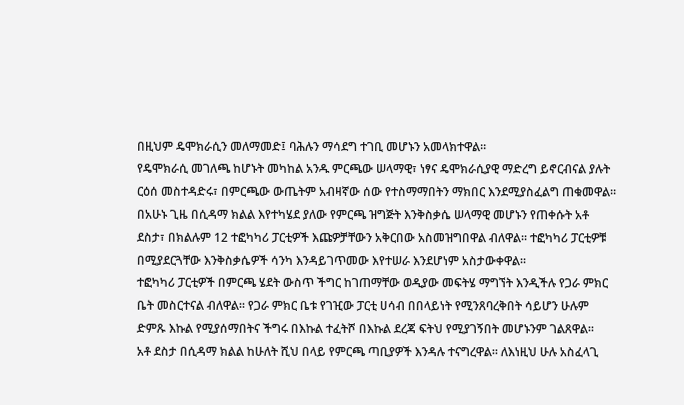በዚህም ዴሞክራሲን መለማመድ፤ ባሕሉን ማሳደግ ተገቢ መሆኑን አመላክተዋል።
የዴሞክራሲ መገለጫ ከሆኑት መካከል አንዱ ምርጫው ሠላማዊ፣ ነፃና ዴሞክራሲያዊ ማድረግ ይኖርብናል ያሉት ርዕሰ መስተዳድሩ፣ በምርጫው ውጤትም አብዛኛው ሰው የተስማማበትን ማክበር እንደሚያስፈልግ ጠቁመዋል።
በአሁኑ ጊዜ በሲዳማ ክልል እየተካሄደ ያለው የምርጫ ዝግጅት እንቅስቃሴ ሠላማዊ መሆኑን የጠቀሱት አቶ ደስታ፣ በክልሉም 12 ተፎካካሪ ፓርቲዎች እጩዎቻቸውን አቅርበው አስመዝግበዋል ብለዋል። ተፎካካሪ ፓርቲዎቹ በሚያደርጓቸው እንቅስቃሴዎች ሳንካ እንዳይገጥመው እየተሠራ እንደሆነም አስታውቀዋል።
ተፎካካሪ ፓርቲዎች በምርጫ ሄደት ውስጥ ችግር ከገጠማቸው ወዲያው መፍትሄ ማግኘት እንዲችሉ የጋራ ምክር ቤት መስርተናል ብለዋል። የጋራ ምክር ቤቱ የገዢው ፓርቲ ሀሳብ በበላይነት የሚንጸባረቅበት ሳይሆን ሁሉም ድምጹ እኩል የሚያሰማበትና ችግሩ በእኩል ተፈትሾ በእኩል ደረጃ ፍትህ የሚያገኝበት መሆኑንም ገልጸዋል።
አቶ ደስታ በሲዳማ ክልል ከሁለት ሺህ በላይ የምርጫ ጣቢያዎች እንዳሉ ተናግረዋል። ለእነዚህ ሁሉ አስፈላጊ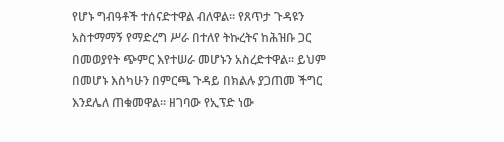የሆኑ ግብዓቶች ተሰናድተዋል ብለዋል። የጸጥታ ጉዳዩን አስተማማኝ የማድረግ ሥራ በተለየ ትኩረትና ከሕዝቡ ጋር በመወያየት ጭምር እየተሠራ መሆኑን አስረድተዋል። ይህም በመሆኑ እስካሁን በምርጫ ጉዳይ በክልሉ ያጋጠመ ችግር እንደሌለ ጠቁመዋል። ዘገባው የኢፕድ ነው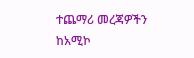ተጨማሪ መረጃዎችን ከአሚኮ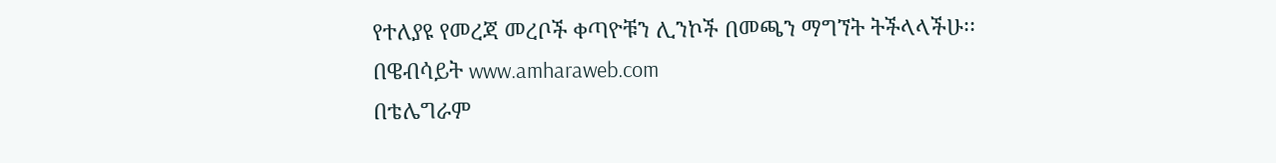የተለያዩ የመረጃ መረቦች ቀጣዮቹን ሊንኮች በመጫን ማግኘት ትችላላችሁ፡፡
በዌብሳይት www.amharaweb.com
በቴሌግራም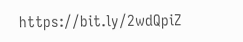https://bit.ly/2wdQpiZ